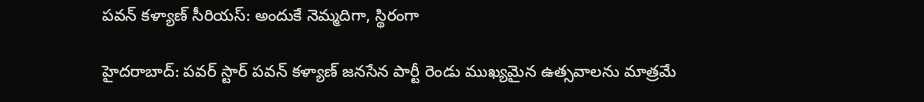పవన్ కళ్యాణ్ సీరియస్: అందుకే నెమ్మదిగా, స్థిరంగా

హైదరాబాద్: పవర్ స్టార్ పవన్ కళ్యాణ్ జనసేన పార్టీ రెండు ముఖ్యమైన ఉత్సవాలను మాత్రమే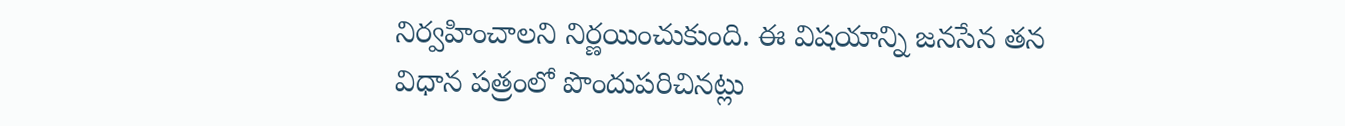నిర్వహించాలని నిర్ణయించుకుంది. ఈ విషయాన్ని జనసేన తన విధాన పత్రంలో పొందుపరిచినట్లు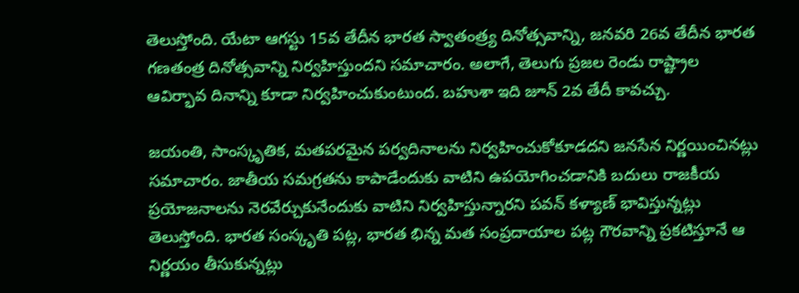తెలుస్తోంది. యేటా ఆగస్టు 15వ తేదీన భారత స్వాతంత్ర్య దినోత్సవాన్ని, జనవరి 26వ తేదీన భారత గణతంత్ర దినోత్సవాన్ని నిర్వహిస్తుందని సమాచారం. అలాగే, తెలుగు ప్రజల రెండు రాష్ట్రాల ఆవిర్భావ దినాన్ని కూడా నిర్వహించుకుంటుంద. బహుశా ఇది జూన్ 2వ తేదీ కావచ్చు.

జయంతి, సాంస్కృతిక, మతపరమైన పర్వదినాలను నిర్వహించుకోకూడదని జనసేన నిర్ణయించినట్లు సమాచారం. జాతీయ సమగ్రతను కాపాడేందుకు వాటిని ఉపయోగించడానికి బదులు రాజకీయ ప్రయోజనాలను నెరవేర్చుకునేందుకు వాటిని నిర్వహిస్తున్నారని పవన్ కళ్యాణ్ భావిస్తున్నట్లు తెలుస్తోంది. భారత సంస్కృతి పట్ల, భారత భిన్న మత సంప్రదాయాల పట్ల గౌరవాన్ని ప్రకటిస్తూనే ఆ నిర్ణయం తీసుకున్నట్లు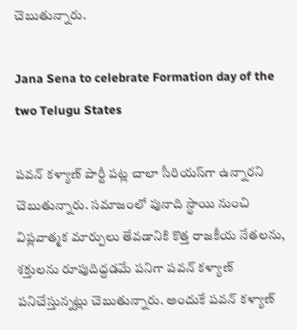చెబుతున్నారు.

Jana Sena to celebrate Formation day of the two Telugu States

పవన్ కళ్యాణ్ పార్టీ పట్ల చాలా సీరియస్‌గా ఉన్నారని చెబుతున్నారు. సమాజంలో పునాది స్థాయి నుంచి విప్లవాత్మక మార్పులు తేవడానికి కొత్త రాజకీయ నేతలను, శక్తులను రూపుదిద్దడమే పనిగా పవన్ కళ్యాణ్ పనిచేస్తున్నట్లు చెబుతున్నారు. అందుకే పవన్ కళ్యాణ్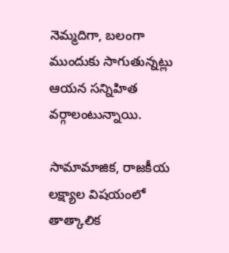నెమ్మదిగా, బలంగా ముందుకు సాగుతున్నట్లు ఆయన సన్నిహిత వర్గాలంటున్నాయి.

సామామాజిక, రాజకీయ లక్ష్యాల విషయంలో తాత్కాలిక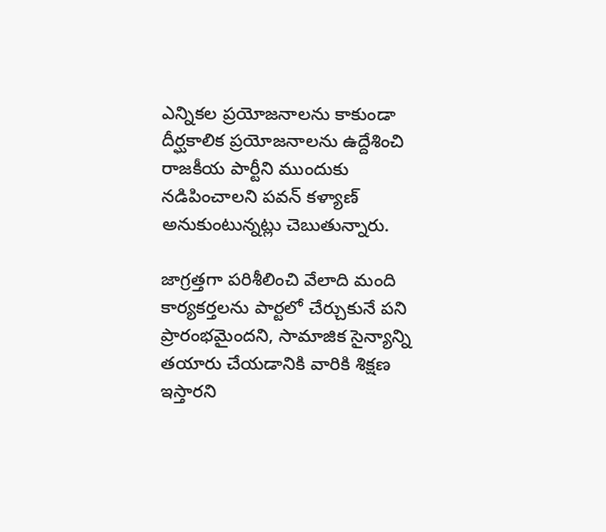ఎన్నికల ప్రయోజనాలను కాకుండా దీర్ఘకాలిక ప్రయోజనాలను ఉద్దేశించి రాజకీయ పార్టీని ముందుకు నడిపించాలని పవన్ కళ్యాణ్ అనుకుంటున్నట్లు చెబుతున్నారు.

జాగ్రత్తగా పరిశీలించి వేలాది మంది కార్యకర్తలను పార్టలో చేర్చుకునే పని ప్రారంభమైందని, సామాజిక సైన్యాన్ని తయారు చేయడానికి వారికి శిక్షణ ఇస్తారని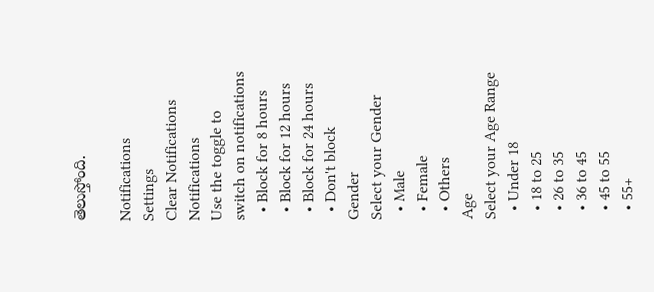తెలుస్తోంది.

Notifications
Settings
Clear Notifications
Notifications
Use the toggle to switch on notifications
  • Block for 8 hours
  • Block for 12 hours
  • Block for 24 hours
  • Don't block
Gender
Select your Gender
  • Male
  • Female
  • Others
Age
Select your Age Range
  • Under 18
  • 18 to 25
  • 26 to 35
  • 36 to 45
  • 45 to 55
  • 55+